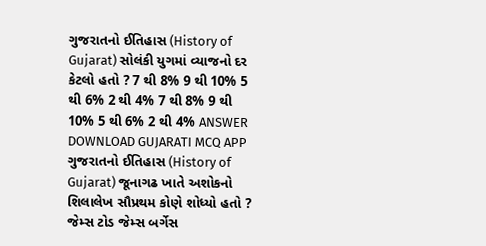ગુજરાતનો ઈતિહાસ (History of Gujarat) સોલંકી યુગમાં વ્યાજનો દર કેટલો હતો ? 7 થી 8% 9 થી 10% 5 થી 6% 2 થી 4% 7 થી 8% 9 થી 10% 5 થી 6% 2 થી 4% ANSWER DOWNLOAD GUJARATI MCQ APP
ગુજરાતનો ઈતિહાસ (History of Gujarat) જૂનાગઢ ખાતે અશોકનો શિલાલેખ સૌપ્રથમ કોણે શોધ્યો હતો ? જેમ્સ ટોડ જેમ્સ બર્ગેસ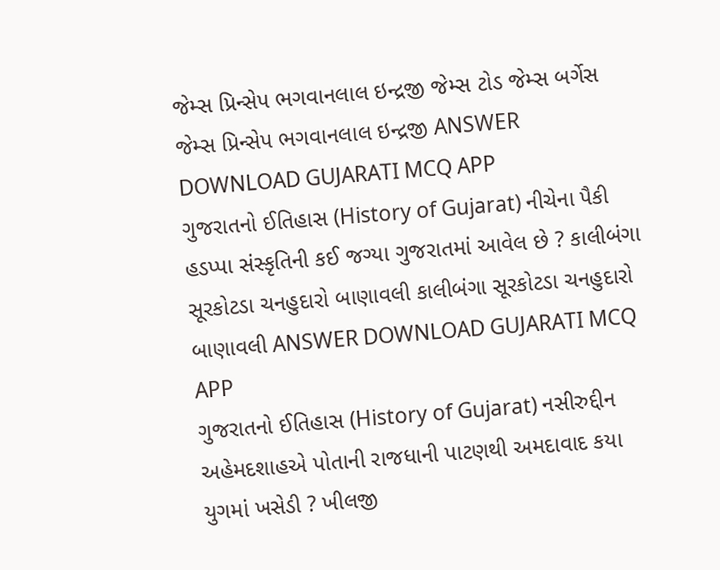જેમ્સ પ્રિન્સેપ ભગવાનલાલ ઇન્દ્રજી જેમ્સ ટોડ જેમ્સ બર્ગેસ જેમ્સ પ્રિન્સેપ ભગવાનલાલ ઇન્દ્રજી ANSWER DOWNLOAD GUJARATI MCQ APP
ગુજરાતનો ઈતિહાસ (History of Gujarat) નીચેના પૈકી હડપ્પા સંસ્કૃતિની કઈ જગ્યા ગુજરાતમાં આવેલ છે ? કાલીબંગા સૂરકોટડા ચનહુદારો બાણાવલી કાલીબંગા સૂરકોટડા ચનહુદારો બાણાવલી ANSWER DOWNLOAD GUJARATI MCQ APP
ગુજરાતનો ઈતિહાસ (History of Gujarat) નસીરુદ્દીન અહેમદશાહએ પોતાની રાજધાની પાટણથી અમદાવાદ કયા યુગમાં ખસેડી ? ખીલજી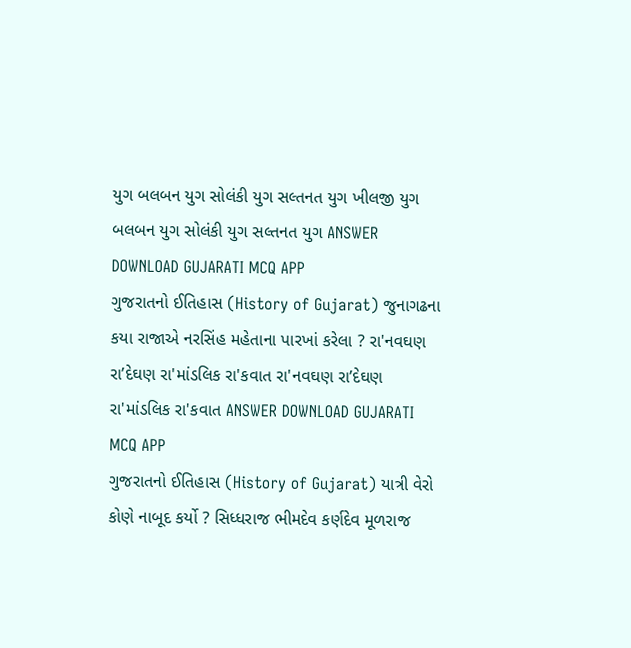યુગ બલબન યુગ સોલંકી યુગ સલ્તનત યુગ ખીલજી યુગ બલબન યુગ સોલંકી યુગ સલ્તનત યુગ ANSWER DOWNLOAD GUJARATI MCQ APP
ગુજરાતનો ઈતિહાસ (History of Gujarat) જુનાગઢના કયા રાજાએ નરસિંહ મહેતાના પારખાં કરેલા ? રા'નવઘણ રા’દેઘણ રા'માંડલિક રા'કવાત રા'નવઘણ રા’દેઘણ રા'માંડલિક રા'કવાત ANSWER DOWNLOAD GUJARATI MCQ APP
ગુજરાતનો ઈતિહાસ (History of Gujarat) યાત્રી વેરો કોણે નાબૂદ કર્યો ? સિધ્ધરાજ ભીમદેવ કર્ણદેવ મૂળરાજ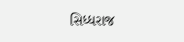સિધ્ધરાજ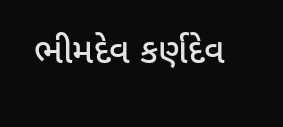ભીમદેવ કર્ણદેવ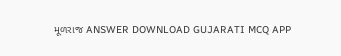મૂળરાજ ANSWER DOWNLOAD GUJARATI MCQ APP